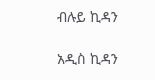ብሉይ ኪዳን

አዲስ ኪዳን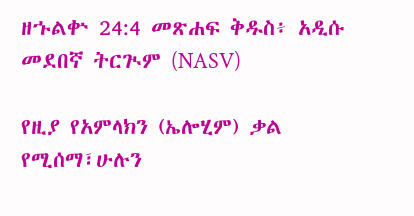ዘኁልቍ 24:4 መጽሐፍ ቅዱስ፥ አዲሱ መደበኛ ትርጒም (NASV)

የዚያ የአምላክን (ኤሎሂም) ቃል የሚሰማ፣ሁሉን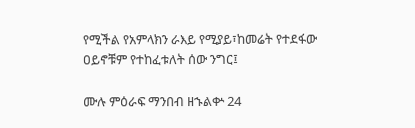የሚችል የአምላክን ራእይ የሚያይ፣ከመሬት የተደፋው ዐይኖቹም የተከፈቱለት ሰው ንግር፤

ሙሉ ምዕራፍ ማንበብ ዘኁልቍ 24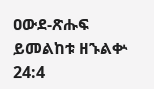ዐውደ-ጽሑፍ ይመልከቱ ዘኁልቍ 24:4